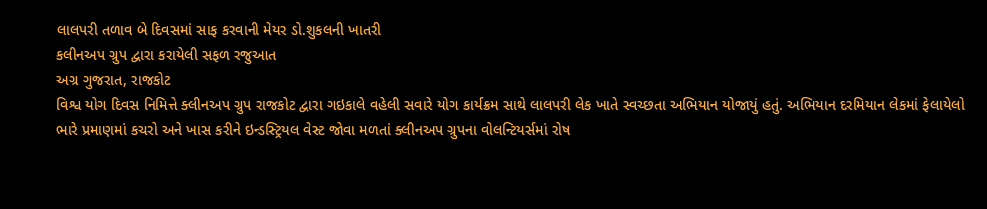લાલપરી તળાવ બે દિવસમાં સાફ કરવાની મેયર ડો.શુકલની ખાતરી
કલીનઅપ ગ્રુપ દ્વારા કરાયેલી સફળ રજુઆત
અગ્ર ગુજરાત, રાજકોટ
વિશ્વ યોગ દિવસ નિમિત્તે ક્લીનઅપ ગ્રુપ રાજકોટ દ્વારા ગઇકાલે વહેલી સવારે યોગ કાર્યક્રમ સાથે લાલપરી લેક ખાતે સ્વચ્છતા અભિયાન યોજાયું હતું. અભિયાન દરમિયાન લેકમાં ફેલાયેલો ભારે પ્રમાણમાં કચરો અને ખાસ કરીને ઇન્ડસ્ટ્રિયલ વેસ્ટ જોવા મળતાં ક્લીનઅપ ગ્રુપના વોલન્ટિયર્સમાં રોષ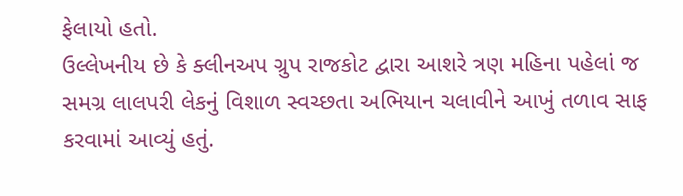ફેલાયો હતો.
ઉલ્લેખનીય છે કે ક્લીનઅપ ગ્રુપ રાજકોટ દ્વારા આશરે ત્રણ મહિના પહેલાં જ સમગ્ર લાલપરી લેકનું વિશાળ સ્વચ્છતા અભિયાન ચલાવીને આખું તળાવ સાફ કરવામાં આવ્યું હતું.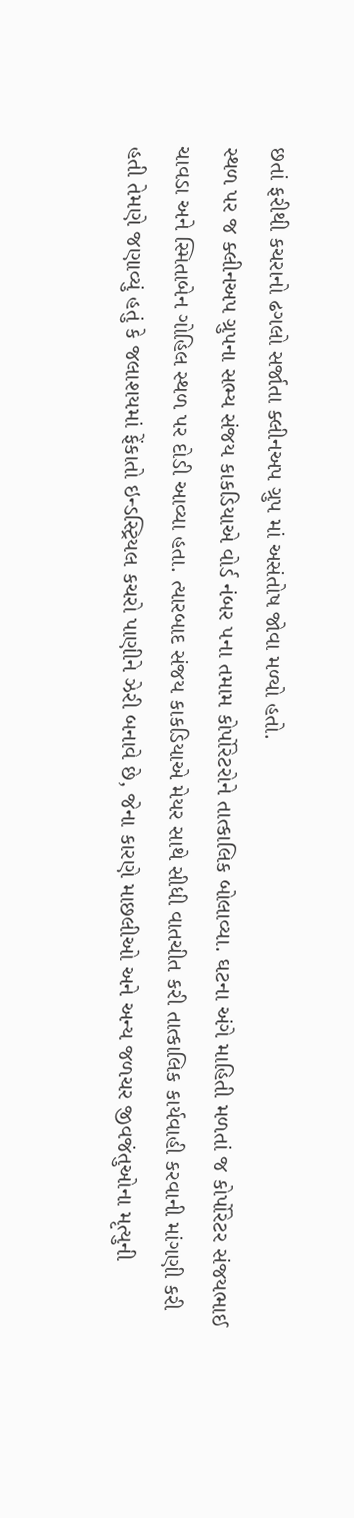છતાં ફરીથી કચરાનો ઢગલો સર્જાતા ક્લીનઅપ ગ્રુપ માં અસંતોષ જોવા મળ્યો હતો.
સ્થળ પર જ ક્લીનઅપ ગ્રુપના સભ્ય સંજય કાકડિયાએ વોર્ડ નંબર ૫ના તમામ કોર્પોરેટરોને તાત્કાલિક બોલાવ્યા. ઘટના અંગે માહિતી મળતાં જ કોર્પોરેટર સંજયભાઈ ચાવડા અને સ્મિતાબેન ગોહિલ સ્થળ પર દોડી આવ્યા હતા. ત્યારબાદ સંજય કાકડિયાએ મેયર સાથે સીધી વાતચીત કરી તાત્કાલિક કાર્યવાહી કરવાની માંગણી કરી હતી તેમણે જણાવ્યું હતું કે જલાશયમાં ફેંકાતો ઇન્ડસ્ટ્રિયલ કચરો પાણીને ઝેરી બનાવે છે, જેના કારણે માછલીઓ અને અન્ય જળચર જીવજંતુઓના મૃત્યુની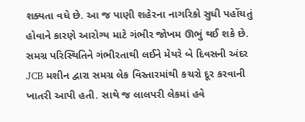શક્યતા વધે છે. આ જ પાણી શહેરના નાગરિકો સુધી પહોંચતું હોવાને કારણે આરોગ્ય માટે ગંભીર જોખમ ઊભું થઈ શકે છે.
સમગ્ર પરિસ્થિતિને ગંભીરતાથી લઈને મેયરે બે દિવસની અંદર JCB મશીન દ્વારા સમગ્ર લેક વિસ્તારમાંથી કચરો દૂર કરવાની ખાતરી આપી હતી. સાથે જ લાલપરી લેકમાં હવે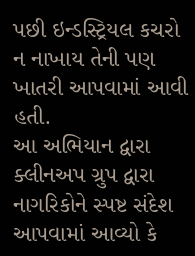પછી ઇન્ડસ્ટ્રિયલ કચરો ન નાખાય તેની પણ ખાતરી આપવામાં આવી હતી.
આ અભિયાન દ્વારા ક્લીનઅપ ગ્રુપ દ્વારા નાગરિકોને સ્પષ્ટ સંદેશ આપવામાં આવ્યો કે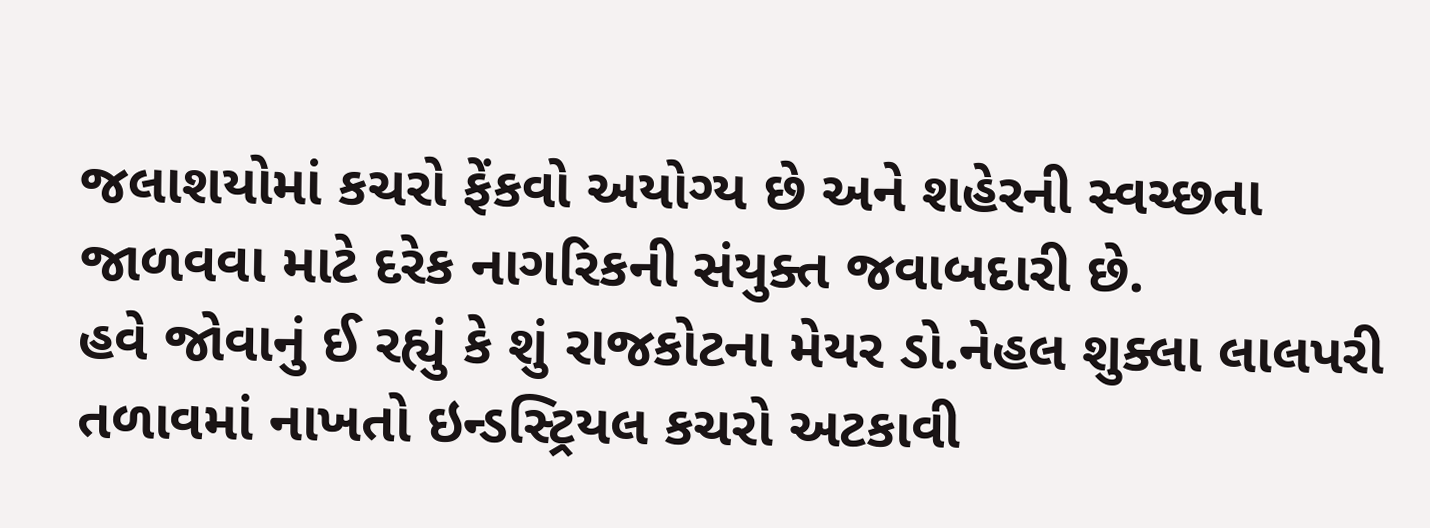જલાશયોમાં કચરો ફેંકવો અયોગ્ય છે અને શહેરની સ્વચ્છતા જાળવવા માટે દરેક નાગરિકની સંયુક્ત જવાબદારી છે.
હવે જોવાનું ઈ રહ્યું કે શું રાજકોટના મેયર ડો.નેહલ શુક્લા લાલપરી તળાવમાં નાખતો ઇન્ડસ્ટ્રિયલ કચરો અટકાવી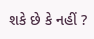શકે છે કે નહીં ?